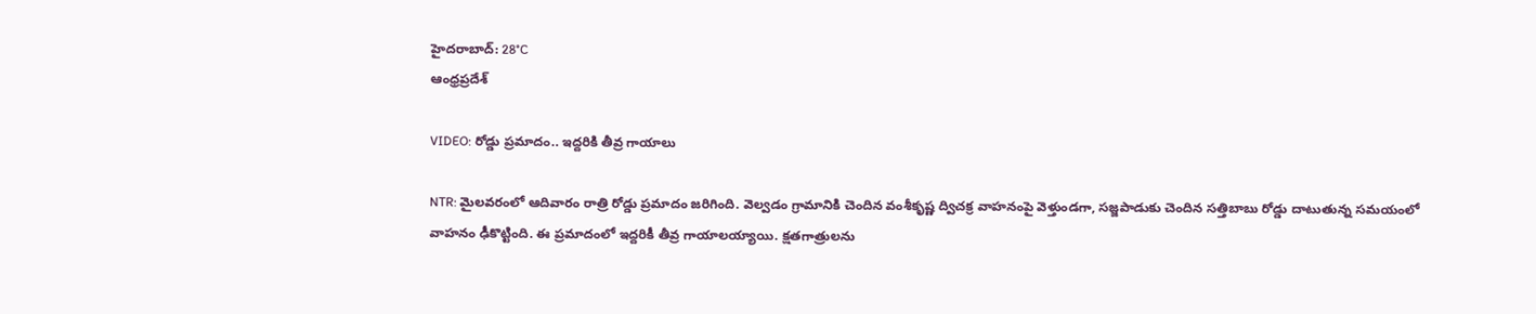హైదరాబాద్: 28°C
ఆంధ్రప్రదేశ్

VIDEO: రోడ్డు ప్రమాదం.. ఇద్దరికి తీవ్ర గాయాలు

NTR: మైలవరంలో ఆదివారం రాత్రి రోడ్డు ప్రమాదం జరిగింది. వెల్వడం గ్రామానికి చెందిన వంశీకృష్ణ ద్విచక్ర వాహనంపై వెళ్తుండగా, సజ్జపాడుకు చెందిన సత్తిబాబు రోడ్డు దాటుతున్న సమయంలో వాహనం ఢీకొట్టింది. ఈ ప్రమాదంలో ఇద్దరికీ తీవ్ర గాయాలయ్యాయి. క్షతగాత్రులను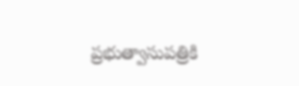ప్రభుత్వాసుపత్రికి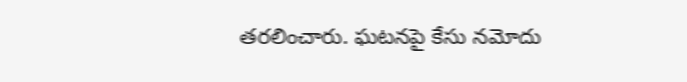తరలించారు. ఘటనపై కేసు నమోదు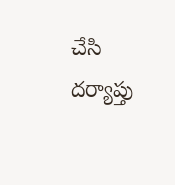చేసి దర్యాప్తు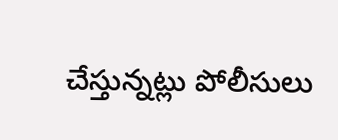చేస్తున్నట్లు పోలీసులు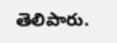తెలిపారు.